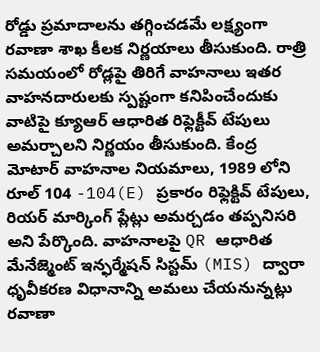రోడ్డు ప్రమాదాలను తగ్గించడమే లక్ష్యంగా రవాణా శాఖ కీలక నిర్ణయాలు తీసుకుంది. రాత్రి సమయంలో రోడ్లపై తిరిగే వాహనాలు ఇతర వాహనదారులకు స్పష్టంగా కనిపించేందుకు వాటిపై క్యూఆర్ ఆధారిత రిఫ్లెక్టీవ్ టేపులు అమర్చాలని నిర్ణయం తీసుకుంది. కేంద్ర మోటార్ వాహనాల నియమాలు, 1989 లోని రూల్ 104 -104(E) ప్రకారం రిఫ్లెక్టివ్ టేపులు, రియర్ మార్కింగ్ ప్లేట్లు అమర్చడం తప్పనిసరి అని పేర్కొంది. వాహనాలపై QR ఆధారిత మేనేజ్మెంట్ ఇన్ఫర్మేషన్ సిస్టమ్ (MIS) ద్వారా ధృవీకరణ విధానాన్ని అమలు చేయనున్నట్లు రవాణా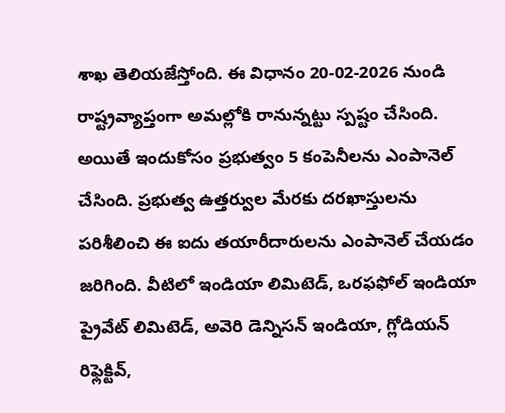శాఖ తెలియజేస్తోంది. ఈ విధానం 20-02-2026 నుండి రాష్ట్రవ్యాప్తంగా అమల్లోకి రానున్నట్టు స్పష్టం చేసింది.
అయితే ఇందుకోసం ప్రభుత్వం 5 కంపెనీలను ఎంపానెల్ చేసింది. ప్రభుత్వ ఉత్తర్వుల మేరకు దరఖాస్తులను పరిశీలించి ఈ ఐదు తయారీదారులను ఎంపానెల్ చేయడం జరిగింది. వీటిలో ఇండియా లిమిటెడ్, ఒరఫఫోల్ ఇండియా ప్రైవేట్ లిమిటెడ్, అవెరి డెన్నిసన్ ఇండియా, గ్లోడియన్ రిఫ్లెక్టివ్,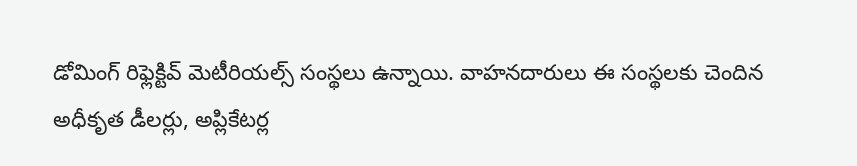డోమింగ్ రిఫ్లెక్టివ్ మెటీరియల్స్ సంస్థలు ఉన్నాయి. వాహనదారులు ఈ సంస్థలకు చెందిన అధీకృత డీలర్లు, అప్లికేటర్ల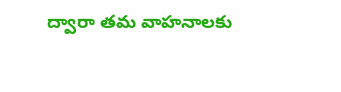ద్వారా తమ వాహనాలకు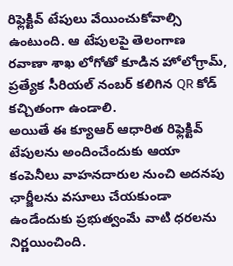రిఫ్లెక్టివ్ టేపులు వేయించుకోవాల్సి ఉంటుంది. ఆ టేపులపై తెలంగాణ రవాణా శాఖ లోగోతో కూడిన హోలోగ్రామ్, ప్రత్యేక సీరియల్ నంబర్ కలిగిన QR కోడ్ కచ్చితంగా ఉండాలి.
అయితే ఈ క్యూఆర్ ఆధారిత రిఫ్లెక్టివ్ టేపులను అందించేందుకు ఆయా కంపెనీలు వాహనదారుల నుంచి అదనపు ఛార్జీలను వసూలు చేయకుండా ఉండేందుకు ప్రభుత్వంమే వాటి ధరలను నిర్ణయించింది.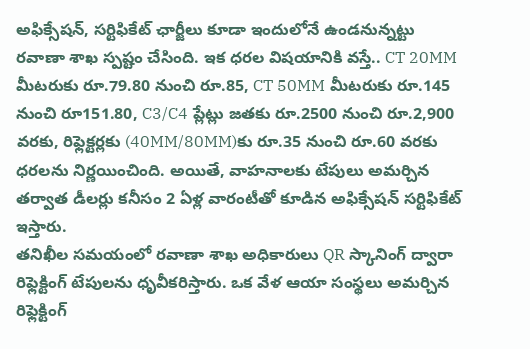అఫిక్సేషన్, సర్టిఫికేట్ ఛార్జీలు కూడా ఇందులోనే ఉండనున్నట్టు రవాణా శాఖ స్పష్టం చేసింది. ఇక ధరల విషయానికి వస్తే.. CT 20MM మీటరుకు రూ.79.80 నుంచి రూ.85, CT 50MM మీటరుకు రూ.145 నుంచి రూ151.80, C3/C4 ప్లేట్లు జతకు రూ.2500 నుంచి రూ.2,900 వరకు, రిఫ్లెక్టర్లకు (40MM/80MM)కు రూ.35 నుంచి రూ.60 వరకు ధరలను నిర్ణయించింది. అయితే, వాహనాలకు టేపులు అమర్చిన తర్వాత డీలర్లు కనీసం 2 ఏళ్ల వారంటీతో కూడిన అఫిక్సేషన్ సర్టిఫికేట్ ఇస్తారు.
తనిఖీల సమయంలో రవాణా శాఖ అధికారులు QR స్కానింగ్ ద్వారా రిఫ్లెక్టింగ్ టేపులను ధృవీకరిస్తారు. ఒక వేళ ఆయా సంస్థలు అమర్చిన రిఫ్లెక్టింగ్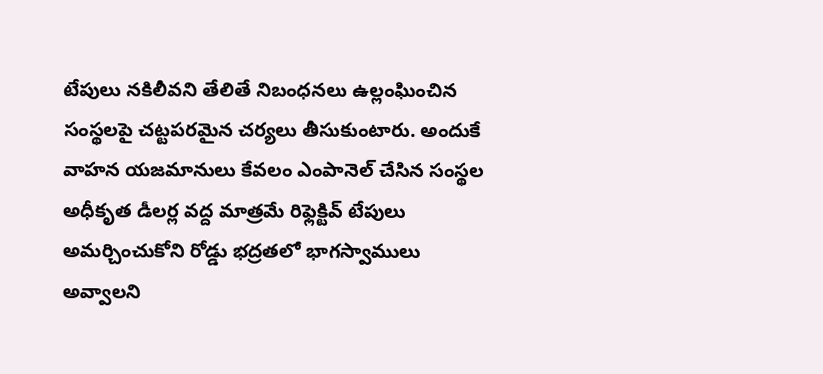టేపులు నకిలీవని తేలితే నిబంధనలు ఉల్లంఘించిన సంస్థలపై చట్టపరమైన చర్యలు తీసుకుంటారు. అందుకే వాహన యజమానులు కేవలం ఎంపానెల్ చేసిన సంస్థల అధీకృత డీలర్ల వద్ద మాత్రమే రిఫ్లెక్టివ్ టేపులు అమర్చించుకోని రోడ్డు భద్రతలో భాగస్వాములు అవ్వాలని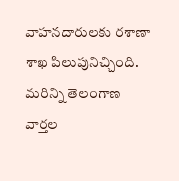వాహనదారులకు రశాణా శాఖ పిలుపునిచ్చింది.
మరిన్ని తెలంగాణ వార్తల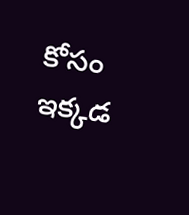కోసం ఇక్కడ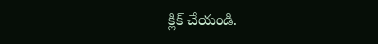క్లిక్ చేయండి.